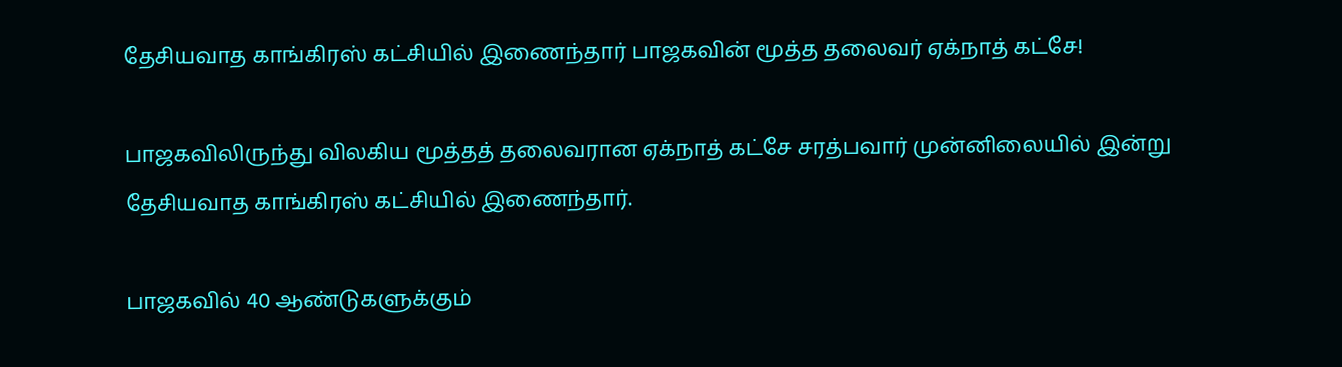தேசியவாத காங்கிரஸ் கட்சியில் இணைந்தார் பாஜகவின் மூத்த தலைவர் ஏக்நாத் கட்சே!

பாஜகவிலிருந்து விலகிய மூத்தத் தலைவரான ஏக்நாத் கட்சே சரத்பவார் முன்னிலையில் இன்று தேசியவாத காங்கிரஸ் கட்சியில் இணைந்தார்.

பாஜகவில் 40 ஆண்டுகளுக்கும்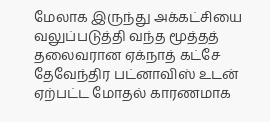மேலாக இருந்து அக்கட்சியை வலுப்படுத்தி வந்த மூத்தத் தலைவரான ஏக்நாத் கட்சே தேவேந்திர பட்னாவிஸ் உடன் ஏற்பட்ட மோதல் காரணமாக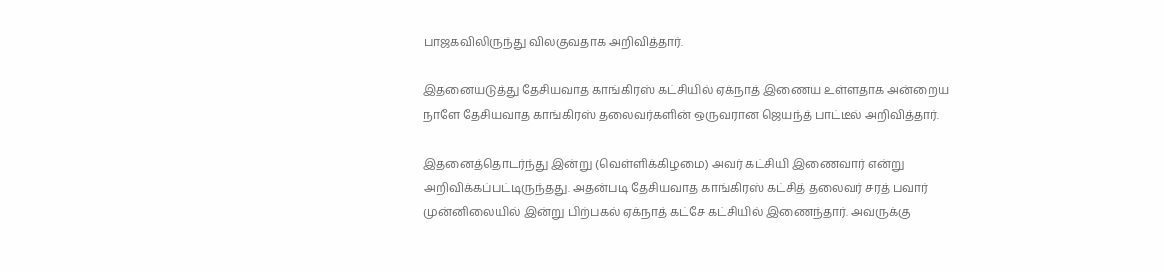பாஜகவிலிருந்து விலகுவதாக அறிவித்தார்.

இதனையடுத்து தேசியவாத காங்கிரஸ் கட்சியில் ஏக்நாத் இணைய உள்ளதாக அன்றைய நாளே தேசியவாத காங்கிரஸ் தலைவர்களின் ஒருவரான ஜெயந்த் பாட்டீல் அறிவித்தார்.

இதனைத்தொடர்ந்து இன்று (வெள்ளிக்கிழமை) அவர் கட்சியி இணைவார் என்று அறிவிக்கப்பட்டிருந்தது. அதன்படி தேசியவாத காங்கிரஸ் கட்சித் தலைவர் சரத் பவார் முன்னிலையில் இன்று பிற்பகல் ஏக்நாத் கட்சே கட்சியில் இணைந்தார். அவருக்கு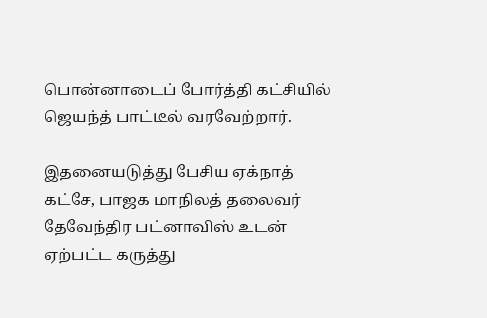பொன்னாடைப் போர்த்தி கட்சியில் ஜெயந்த் பாட்டீல் வரவேற்றார்.

இதனையடுத்து பேசிய ஏக்நாத் கட்சே, பாஜக மாநிலத் தலைவர் தேவேந்திர பட்னாவிஸ் உடன் ஏற்பட்ட கருத்து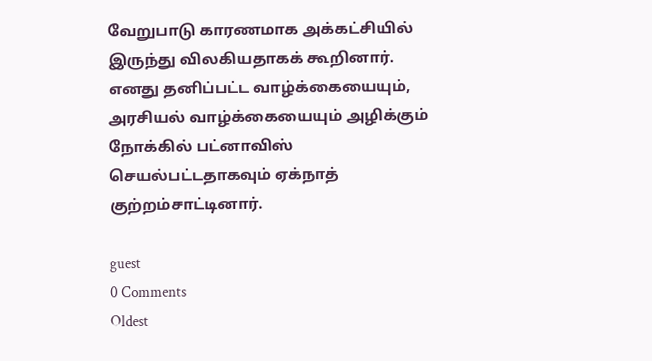வேறுபாடு காரணமாக அக்கட்சியில் இருந்து விலகியதாகக் கூறினார். எனது தனிப்பட்ட வாழ்க்கையையும், அரசியல் வாழ்க்கையையும் அழிக்கும் நோக்கில் பட்னாவிஸ் செயல்பட்டதாகவும் ஏக்நாத் குற்றம்சாட்டினார்.

guest
0 Comments
Oldest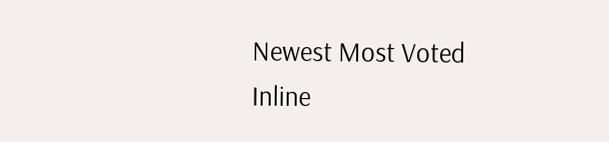Newest Most Voted
Inline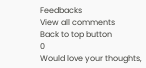Feedbacks
View all comments
Back to top button
0
Would love your thoughts,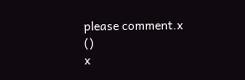please comment.x
()
x